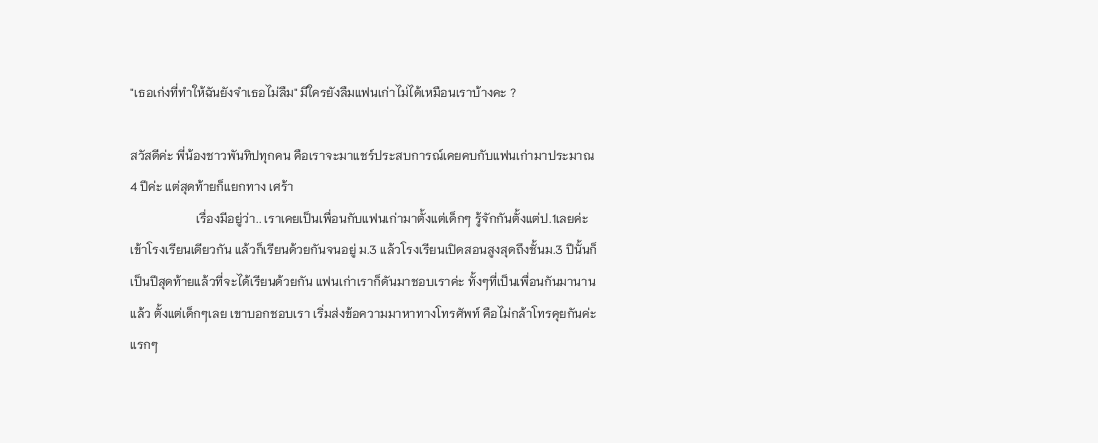"เธอเก่งที่ทำให้ฉันยังจำเธอไม่ลืม" มีใครยังลืมแฟนเก่าไม่ได้เหมือนเราบ้างคะ ?

สวัสดีค่ะ พี่น้องชาวพันทิปทุกคน คือเราจะมาแชร์ประสบการณ์เคยคบกับแฟนเก่ามาประมาณ 4 ปีค่ะ แต่สุดท้ายก็แยกทาง เศร้า
                     เรื่องมีอยู่ว่า.. เราเคยเป็นเพื่อนกับแฟนเก่ามาตั้งแต่เด็กๆ รู้จักกันตั้งแต่ป.1เลยค่ะ เข้าโรงเรียนเดียวกัน แล้วก็เรียนด้วยกันจนอยู่ ม.3 แล้วโรงเรียนเปิดสอนสูงสุดถึงชั้นม.3 ปีนั้นก็เป็นปีสุดท้ายแล้วที่จะได้เรียนด้วยกัน แฟนเก่าเราก็ดันมาชอบเราค่ะ ทั้งๆที่เป็นเพื่อนกันมานานแล้ว ตั้งแต่เด็กๆเลย เขาบอกชอบเรา เริ่มส่งข้อความมาหาทางโทรศัพท์ คือไม่กล้าโทรคุยกันค่ะ แรกๆ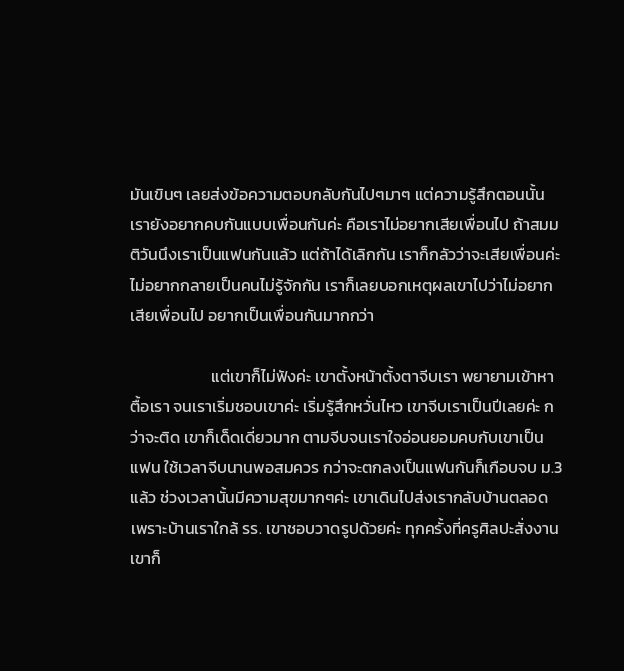มันเขินๆ เลยส่งข้อความตอบกลับกันไปๆมาๆ แต่ความรู้สึกตอนนั้นเรายังอยากคบกันแบบเพื่อนกันค่ะ คือเราไม่อยากเสียเพื่อนไป ถ้าสมมติวันนึงเราเป็นแฟนกันแล้ว แต่ถ้าได้เลิกกัน เราก็กลัวว่าจะเสียเพื่อนค่ะ ไม่อยากกลายเป็นคนไม่รู้จักกัน เราก็เลยบอกเหตุผลเขาไปว่าไม่อยากเสียเพื่อนไป อยากเป็นเพื่อนกันมากกว่า

                      แต่เขาก็ไม่ฟังค่ะ เขาตั้งหน้าตั้งตาจีบเรา พยายามเข้าหา ตื้อเรา จนเราเริ่มชอบเขาค่ะ เริ่มรู้สึกหวั่นไหว เขาจีบเราเป็นปีเลยค่ะ กว่าจะติด เขาก็เด็ดเดี่ยวมาก ตามจีบจนเราใจอ่อนยอมคบกับเขาเป็นแฟน ใช้เวลาจีบนานพอสมควร กว่าจะตกลงเป็นแฟนกันก็เกือบจบ ม.3 แล้ว ช่วงเวลานั้นมีความสุขมากๆค่ะ เขาเดินไปส่งเรากลับบ้านตลอด เพราะบ้านเราใกล้ รร. เขาชอบวาดรูปด้วยค่ะ ทุกครั้งที่ครูศิลปะสั่งงาน เขาก็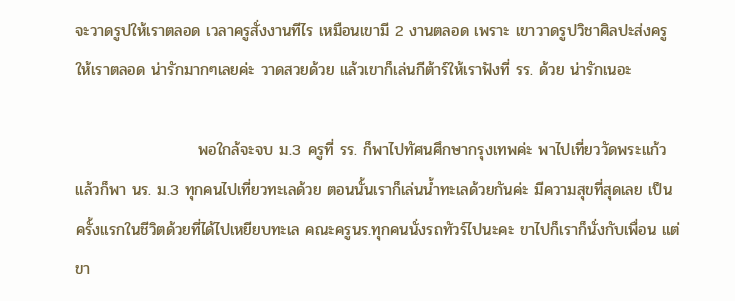จะวาดรูปให้เราตลอด เวลาครูสั่งงานทีไร เหมือนเขามี 2 งานตลอด เพราะ เขาวาดรูปวิชาศิลปะส่งครูให้เราตลอด น่ารักมากๆเลยค่ะ วาดสวยด้วย แล้วเขาก็เล่นกีต้าร์ให้เราฟังที่ รร. ด้วย น่ารักเนอะ

                      พอใกล้จะจบ ม.3 ครูที่ รร. ก็พาไปทัศนศึกษากรุงเทพค่ะ พาไปเที่ยววัดพระแก้ว แล้วก็พา นร. ม.3 ทุกคนไปเที่ยวทะเลด้วย ตอนนั้นเราก็เล่นน้ำทะเลด้วยกันค่ะ มีความสุขที่สุดเลย เป็นครั้งแรกในชีวิตด้วยที่ได้ไปเหยียบทะเล คณะครูนร.ทุกคนนั่งรถทัวร์ไปนะคะ ขาไปก็เราก็นั่งกับเพื่อน แต่ขา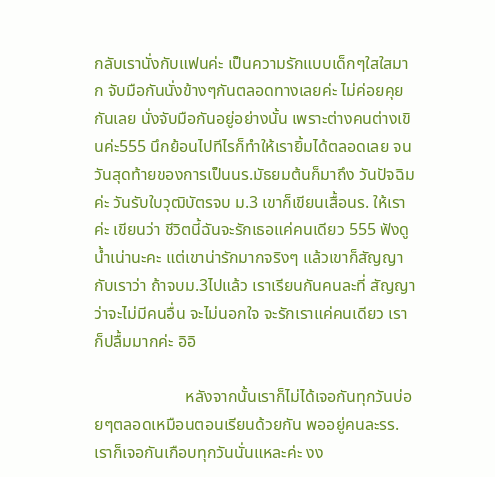กลับเรานั่งกับแฟนค่ะ เป็นความรักแบบเด็กๆใสใสมาก จับมือกันนั่งข้างๆกันตลอดทางเลยค่ะ ไม่ค่อยคุยกันเลย นั่งจับมือกันอยู่อย่างนั้น เพราะต่างคนต่างเขินค่ะ555 นึกย้อนไปทีไรก็ทำให้เรายิ้มได้ตลอดเลย จนวันสุดท้ายของการเป็นนร.มัธยมต้นก็มาถึง วันปัจฉิมค่ะ วันรับใบวุฒิบัตรจบ ม.3 เขาก็เขียนเสื้อนร. ให้เราค่ะ เขียนว่า ชีวิตนี้ฉันจะรักเธอแค่คนเดียว 555 ฟังดูน้ำเน่านะคะ แต่เขาน่ารักมากจริงๆ แล้วเขาก็สัญญากับเราว่า ถ้าจบม.3ไปแล้ว เราเรียนกันคนละที่ สัญญาว่าจะไม่มีคนอื่น จะไม่นอกใจ จะรักเราแค่คนเดียว เราก็ปลื้มมากค่ะ อิอิ

                      หลังจากนั้นเราก็ไม่ได้เจอกันทุกวันบ่อยๆตลอดเหมือนตอนเรียนด้วยกัน พออยู่คนละรร. เราก็เจอกันเกือบทุกวันนั่นแหละค่ะ งง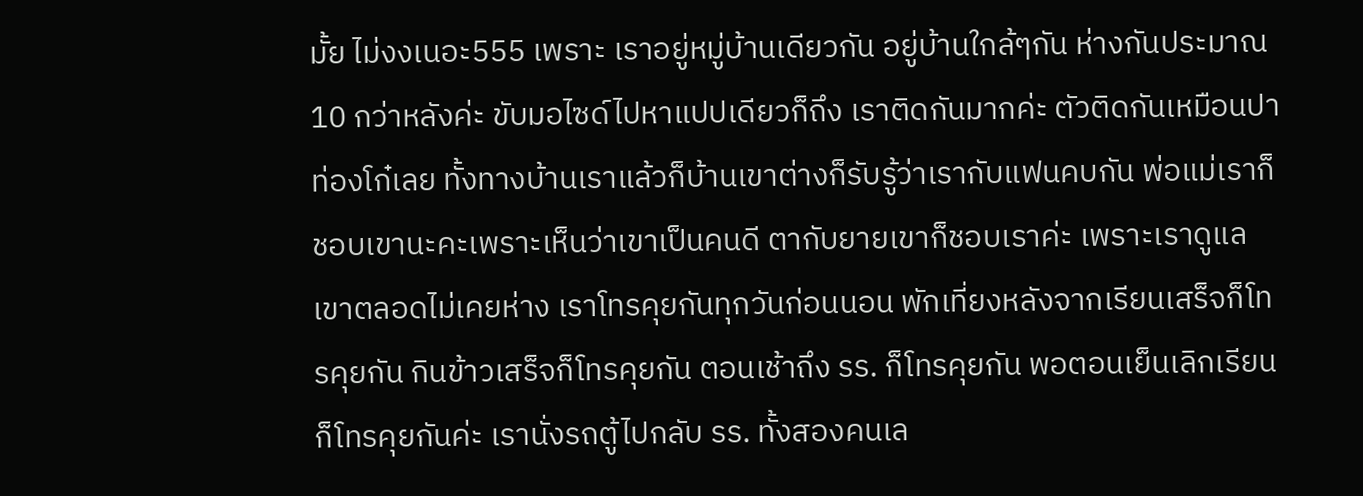มั้ย ไม่งงเนอะ555 เพราะ เราอยู่หมู่บ้านเดียวกัน อยู่บ้านใกล้ๆกัน ห่างกันประมาณ 10 กว่าหลังค่ะ ขับมอไซด์ไปหาแปปเดียวก็ถึง เราติดกันมากค่ะ ตัวติดกันเหมือนปาท่องโก๋เลย ทั้งทางบ้านเราแล้วก็บ้านเขาต่างก็รับรู้ว่าเรากับแฟนคบกัน พ่อแม่เราก็ชอบเขานะคะเพราะเห็นว่าเขาเป็นคนดี ตากับยายเขาก็ชอบเราค่ะ เพราะเราดูแลเขาตลอดไม่เคยห่าง เราโทรคุยกันทุกวันก่อนนอน พักเที่ยงหลังจากเรียนเสร็จก็โทรคุยกัน กินข้าวเสร็จก็โทรคุยกัน ตอนเช้าถึง รร. ก็โทรคุยกัน พอตอนเย็นเลิกเรียนก็โทรคุยกันค่ะ เรานั่งรถตู้ไปกลับ รร. ทั้งสองคนเล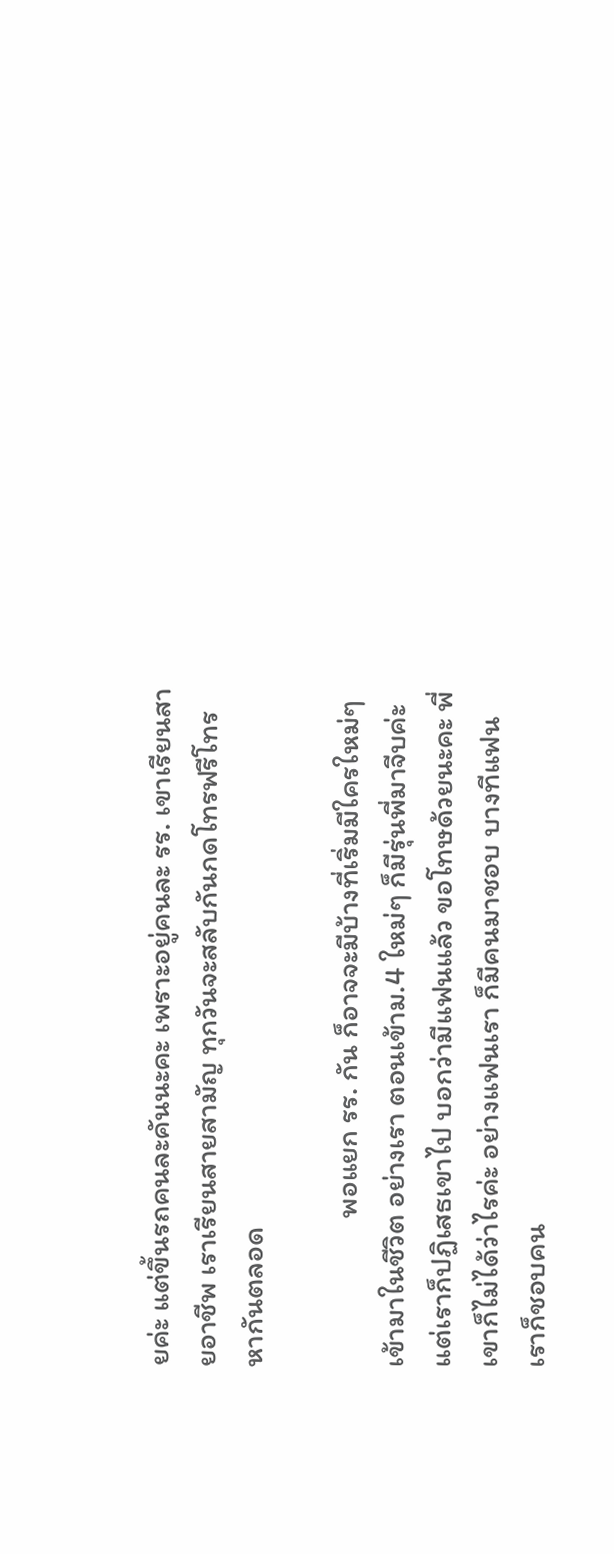ยค่ะ แต่ขึ้นรถคนละคันนะคะ เพราะอยู่คนละ รร. เขาเรียนสายอาชีพ เราเรียนสายสามัญ ทุกวันจะสลับกันกดโทรฟรีโทรหากันตลอด

                      พอแยก รร. กัน ก็อาจจะมีบ้างที่เริ่มมีใครใหม่ๆ เข้ามาในชีวิต อย่างเรา ตอนเข้าม.4 ใหม่ๆ ก็มีรุ่นพี่มาจีบค่ะ แต่เราก็ปฏิเสธเขาไป บอกว่ามีแฟนแล้ว ขอโทษด้วยนะคะ พี่เขาก็ไม่ได้ว่าไรค่ะ อย่างแฟนเรา ก็มีคนมาชอบ บางทีแฟนเราก็ชอบคน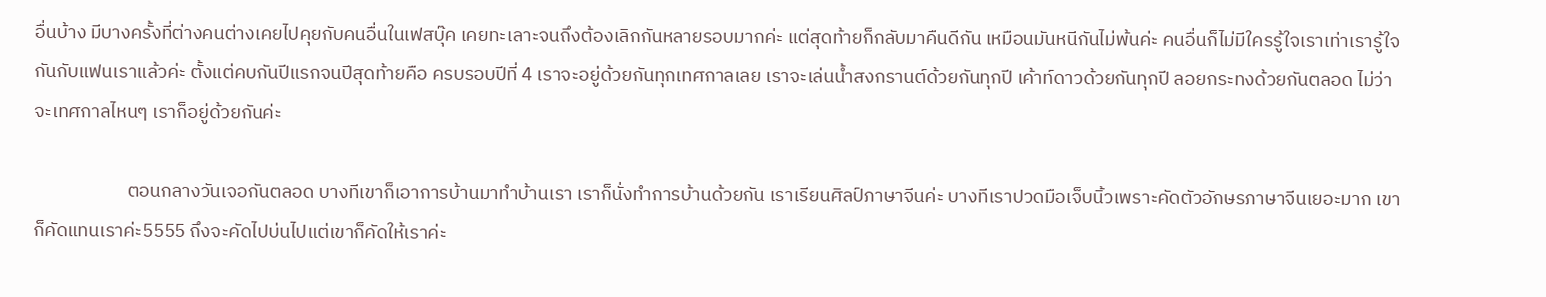อื่นบ้าง มีบางครั้งที่ต่างคนต่างเคยไปคุยกับคนอื่นในเฟสบุ๊ค เคยทะเลาะจนถึงต้องเลิกกันหลายรอบมากค่ะ แต่สุดท้ายก็กลับมาคืนดีกัน เหมือนมันหนีกันไม่พ้นค่ะ คนอื่นก็ไม่มีใครรู้ใจเราเท่าเรารู้ใจกันกับแฟนเราแล้วค่ะ ตั้งแต่คบกันปีแรกจนปีสุดท้ายคือ ครบรอบปีที่ 4 เราจะอยู่ด้วยกันทุกเทศกาลเลย เราจะเล่นน้ำสงกรานต์ด้วยกันทุกปี เค้าท์ดาวด้วยกันทุกปี ลอยกระทงด้วยกันตลอด ไม่ว่าจะเทศกาลไหนๆ เราก็อยู่ด้วยกันค่ะ

                      ตอนกลางวันเจอกันตลอด บางทีเขาก็เอาการบ้านมาทำบ้านเรา เราก็นั่งทำการบ้านด้วยกัน เราเรียนศิลป์ภาษาจีนค่ะ บางทีเราปวดมือเจ็บนิ้วเพราะคัดตัวอักษรภาษาจีนเยอะมาก เขาก็คัดแทนเราค่ะ5555 ถึงจะคัดไปบ่นไปแต่เขาก็คัดให้เราค่ะ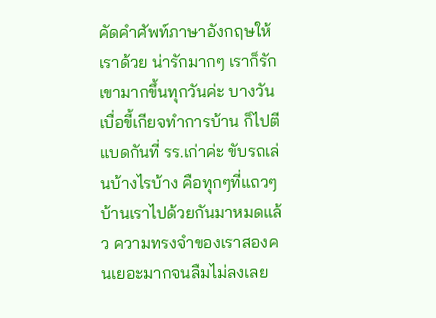คัดคำศัพท์ภาษาอังกฤษให้เราด้วย น่ารักมากๆ เราก็รักเขามากขึ้นทุกวันค่ะ บางวันเบื่อขี้เกียจทำการบ้าน ก็ไปตีแบดกันที่ รร.เก่าค่ะ ขับรถเล่นบ้างไรบ้าง คือทุกๆที่แถวๆบ้านเราไปด้วยกันมาหมดแล้ว ความทรงจำของเราสองคนเยอะมากจนลืมไม่ลงเลย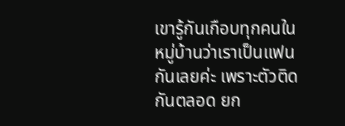เขารู้กันเกือบทุกคนในหมู่บ้านว่าเราเป็นแฟนกันเลยค่ะ เพราะตัวติดกันตลอด ยก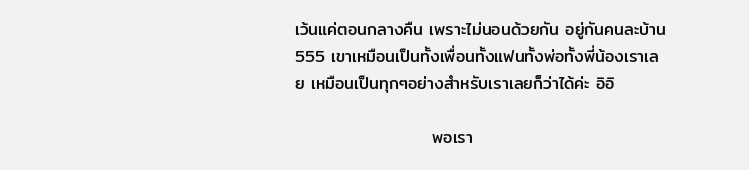เว้นแค่ตอนกลางคืน เพราะไม่นอนด้วยกัน อยู่กันคนละบ้าน555 เขาเหมือนเป็นทั้งเพื่อนทั้งแฟนทั้งพ่อทั้งพี่น้องเราเลย เหมือนเป็นทุกๆอย่างสำหรับเราเลยก็ว่าได้ค่ะ อิอิ

                      พอเรา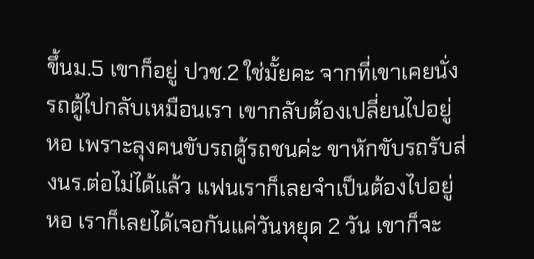ขึ้นม.5 เขาก็อยู่ ปวช.2 ใช่มั้ยคะ จากที่เขาเคยนั่งรถตู้ไปกลับเหมือนเรา เขากลับต้องเปลี่ยนไปอยู่หอ เพราะลุงคนขับรถตู้รถชนค่ะ ขาหักขับรถรับส่งนร.ต่อไม่ได้แล้ว แฟนเราก็เลยจำเป็นต้องไปอยู่หอ เราก็เลยได้เจอกันแค่วันหยุด 2 วัน เขาก็จะ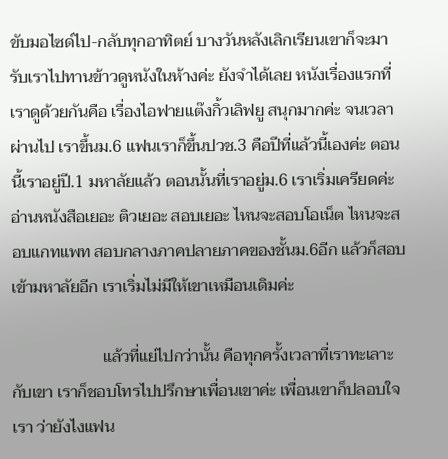ขับมอไซด์ไป-กลับทุกอาทิตย์ บางวันหลังเลิกเรียนเขาก็จะมารับเราไปทานข้าวดูหนังในห้างค่ะ ยังจำได้เลย หนังเรื่องแรกที่เราดูด้วยกันคือ เรื่องไอฟายแต๊งกิ้วเลิฟยู สนุกมากค่ะ จนเวลาผ่านไป เราขึ้นม.6 แฟนเราก็ขึ้นปวช.3 คือปีที่แล้วนี้เองค่ะ ตอนนี้เราอยู่ปี.1 มหาลัยแล้ว ตอนนั้นที่เราอยู่ม.6 เราเริ่มเครียดค่ะ อ่านหนังสือเยอะ ติวเยอะ สอบเยอะ ไหนจะสอบโอเน็ต ไหนจะสอบแกทแพท สอบกลางภาคปลายภาคของชั้นม.6อีก แล้วก็สอบเข้ามหาลัยอีก เราเริ่มไม่มีให้เขาเหมือนเดิมค่ะ

                      แล้วที่แย่ไปกว่านั้น คือทุกครั้งเวลาที่เราทะเลาะกับเขา เราก็ชอบโทรไปปรึกษาเพื่อนเขาค่ะ เพื่อนเขาก็ปลอบใจเรา ว่ายังไงแฟน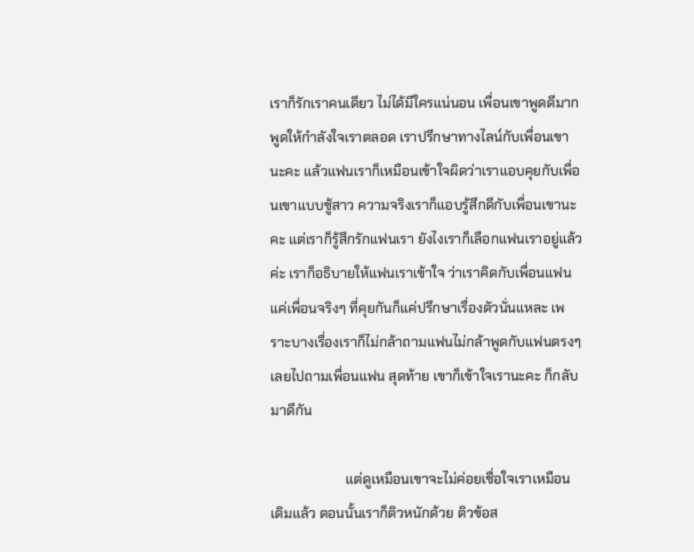เราก็รักเราคนเดียว ไม่ได้มีใครแน่นอน เพื่อนเขาพูดดีมาก พูดให้กำลังใจเราตลอด เราปรึกษาทางไลน์กับเพื่อนเขานะคะ แล้วแฟนเราก็เหมือนเข้าใจผิดว่าเราแอบคุยกับเพื่อนเขาแบบชู้สาว ความจริงเราก็แอบรู้สึกดีกับเพื่อนเขานะคะ แต่เราก็รู้สึกรักแฟนเรา ยังไงเราก็เลือกแฟนเราอยู่แล้วค่ะ เราก็อธิบายให้แฟนเราเข้าใจ ว่าเราคิดกับเพื่อนแฟนแค่เพื่อนจริงๆ ที่คุยกันก็แค่ปรึกษาเรื่องตัวนั่นแหละ เพราะบางเรื่องเราก็ไม่กล้าถามแฟนไม่กล้าพูดกับแฟนตรงๆ เลยไปถามเพื่อนแฟน สุดท้าย เขาก็เข้าใจเรานะคะ ก็กลับมาดีกัน

                      แต่ดูเหมือนเขาจะไม่ค่อยเชื่อใจเราเหมือนเดิมแล้ว ตอนนั้นเราก็ติวหนักด้วย ติวข้อส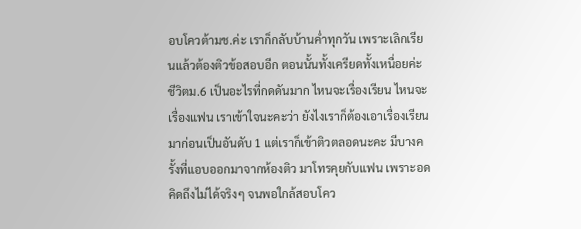อบโควต้ามช.ค่ะ เราก็กลับบ้านค่ำทุกวัน เพราะเลิกเรียนแล้วต้องติวข้อสอบอีก ตอนนั้นทั้งเครียดทั้งเหนื่อยค่ะ ชีวิตม.6 เป็นอะไรที่กดดันมาก ไหนจะเรื่องเรียน ไหนจะเรื่องแฟน เราเข้าใจนะคะว่า ยังไงเราก็ต้องเอาเรื่องเรียนมาก่อนเป็นอันดับ 1 แต่เราก็เข้าติวตลอดนะคะ มีบางครั้งที่แอบออกมาจากห้องติว มาโทรคุยกับแฟน เพราะอดคิดถึงไม่ได้จริงๆ จนพอใกล้สอบโคว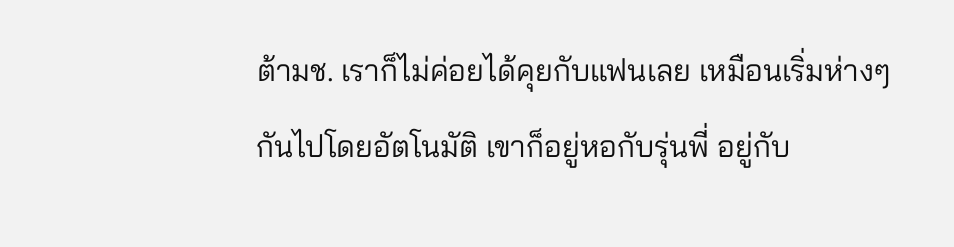ต้ามช. เราก็ไม่ค่อยได้คุยกับแฟนเลย เหมือนเริ่มห่างๆกันไปโดยอัตโนมัติ เขาก็อยู่หอกับรุ่นพี่ อยู่กับ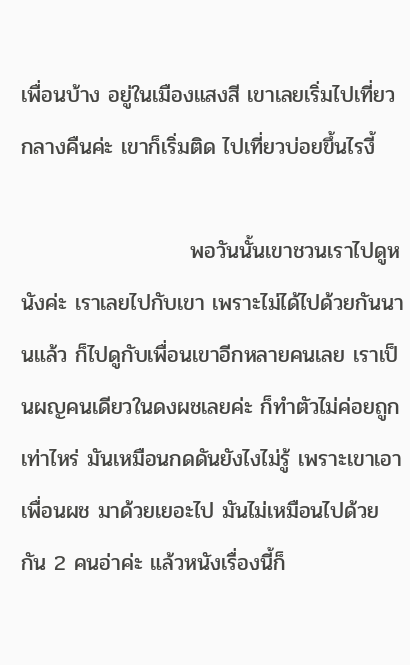เพื่อนบ้าง อยู่ในเมืองแสงสี เขาเลยเริ่มไปเที่ยวกลางคืนค่ะ เขาก็เริ่มติด ไปเที่ยวบ่อยขึ้นไรงี้

                      พอวันนั้นเขาชวนเราไปดูหนังค่ะ เราเลยไปกับเขา เพราะไม่ได้ไปด้วยกันนานแล้ว ก็ไปดูกับเพื่อนเขาอีกหลายคนเลย เราเป็นผญคนเดียวในดงผชเลยค่ะ ก็ทำตัวไม่ค่อยถูกเท่าไหร่ มันเหมือนกดดันยังไงไม่รู้ เพราะเขาเอาเพื่อนผช มาด้วยเยอะไป มันไม่เหมือนไปด้วยกัน 2 คนอ่าค่ะ แล้วหนังเรื่องนี้ก็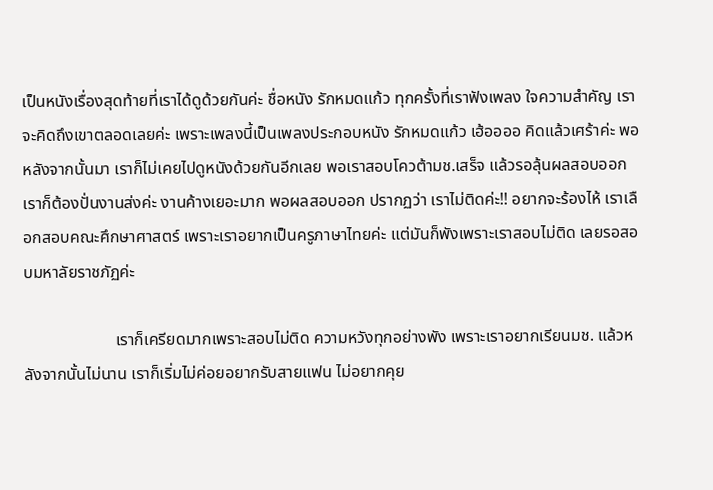เป็นหนังเรื่องสุดท้ายที่เราได้ดูด้วยกันค่ะ ชื่อหนัง รักหมดแก้ว ทุกครั้งที่เราฟังเพลง ใจความสำคัญ เราจะคิดถึงเขาตลอดเลยค่ะ เพราะเพลงนี้เป็นเพลงประกอบหนัง รักหมดแก้ว เฮ้ออออ คิดแล้วเศร้าค่ะ พอหลังจากนั้นมา เราก็ไม่เคยไปดูหนังด้วยกันอีกเลย พอเราสอบโควต้ามช.เสร็จ แล้วรอลุ้นผลสอบออก เราก็ต้องปั่นงานส่งค่ะ งานค้างเยอะมาก พอผลสอบออก ปรากฏว่า เราไม่ติดค่ะ!! อยากจะร้องไห้ เราเลือกสอบคณะศึกษาศาสตร์ เพราะเราอยากเป็นครูภาษาไทยค่ะ แต่มันก็พังเพราะเราสอบไม่ติด เลยรอสอบมหาลัยราชภัฏค่ะ

                      เราก็เครียดมากเพราะสอบไม่ติด ความหวังทุกอย่างพัง เพราะเราอยากเรียนมช. แล้วหลังจากนั้นไม่นาน เราก็เริ่มไม่ค่อยอยากรับสายแฟน ไม่อยากคุย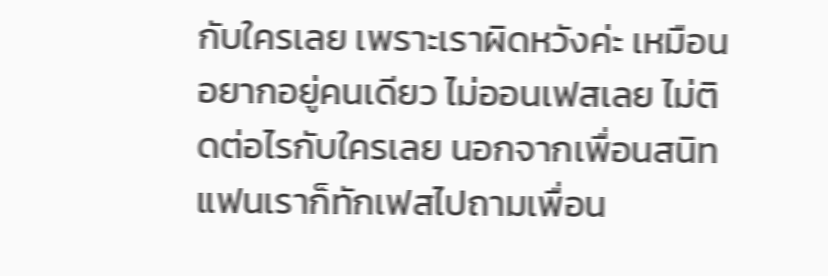กับใครเลย เพราะเราผิดหวังค่ะ เหมือนอยากอยู่คนเดียว ไม่ออนเฟสเลย ไม่ติดต่อไรกับใครเลย นอกจากเพื่อนสนิท แฟนเราก็ทักเฟสไปถามเพื่อน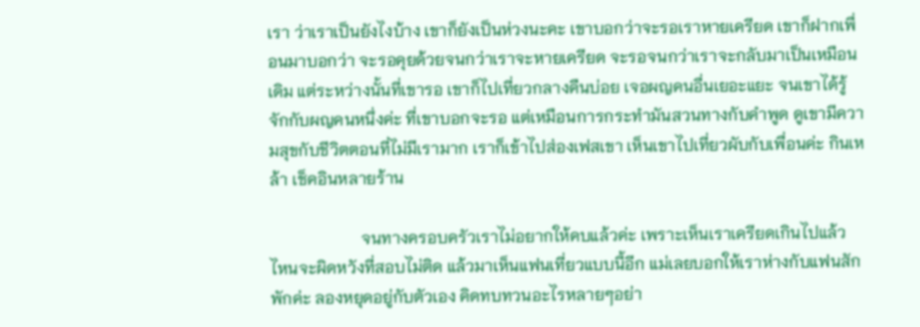เรา ว่าเราเป็นยังไงบ้าง เขาก็ยังเป็นห่วงนะคะ เขาบอกว่าจะรอเราหายเครียด เขาก็ฝากเพื่อนมาบอกว่า จะรอคุยด้วยจนกว่าเราจะหายเครียด จะรอจนกว่าเราจะกลับมาเป็นเหมือนเดิม แต่ระหว่างนั้นที่เขารอ เขาก็ไปเที่ยวกลางคืนบ่อย เจอผญคนอื่นเยอะแยะ จนเขาได้รู้จักกับผญคนหนึ่งค่ะ ที่เขาบอกจะรอ แต่เหมือนการกระทำมันสวนทางกับคำพูด ดูเขามีความสุขกับชีวิตตอนที่ไม่มีเรามาก เราก็เข้าไปส่องเฟสเขา เห็นเขาไปเที่ยวผับกับเพื่อนค่ะ กินเหล้า เช็คอินหลายร้าน

                      จนทางครอบครัวเราไม่อยากให้คบแล้วค่ะ เพราะเห็นเราเครียดเกินไปแล้ว ไหนจะผิดหวังที่สอบไม่ติด แล้วมาเห็นแฟนเที่ยวแบบนี้อีก แม่เลยบอกให้เราห่างกับแฟนสักพักค่ะ ลองหยุดอยู่กับตัวเอง คิดทบทวนอะไรหลายๆอย่า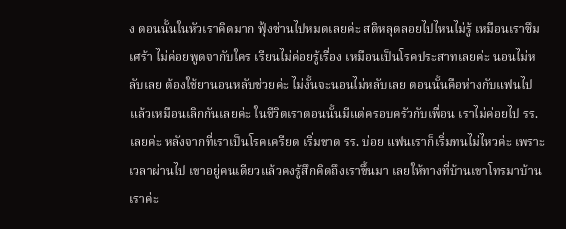ง ตอนนั้นในหัวเราคิดมาก ฟุ้งซ่านไปหมดเลยค่ะ สติหลุดลอยไปไหนไม่รู้ เหมือนเราซึมเศร้า ไม่ค่อยพูดจากับใคร เรียนไม่ค่อยรู้เรื่อง เหมือนเป็นโรคประสาทเลยค่ะ นอนไม่หลับเลย ต้องใช้ยานอนหลับช่วยค่ะ ไม่งั้นจะนอนไม่หลับเลย ตอนนั้นคือห่างกับแฟนไปแล้วเหมือนเลิกกันเลยค่ะ ในชีวิตเราตอนนั้นมีแต่ครอบครัวกับเพื่อน เราไม่ค่อยไป รร. เลยค่ะ หลังจากที่เราเป็นโรคเครียด เริ่มขาด รร. บ่อย แฟนเราก็เริ่มทนไม่ไหวค่ะ เพราะเวลาผ่านไป เขาอยู่คนเดียวแล้วคงรู้สึกคิดถึงเราขึ้นมา เลยให้ทางที่บ้านเขาโทรมาบ้านเราค่ะ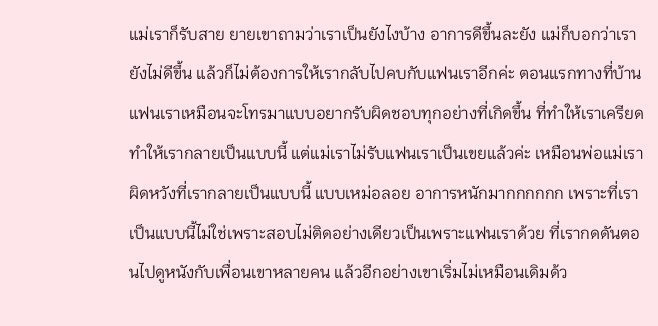แม่เราก็รับสาย ยายเขาถามว่าเราเป็นยังไงบ้าง อาการดีขึ้นละยัง แม่ก็บอกว่าเรายังไม่ดีขึ้น แล้วก็ไม่ต้องการให้เรากลับไปคบกับแฟนเราอีกค่ะ ตอนแรกทางที่บ้านแฟนเราเหมือนจะโทรมาแบบอยากรับผิดชอบทุกอย่างที่เกิดขึ้น ที่ทำให้เราเครียด ทำให้เรากลายเป็นแบบนี้ แต่แม่เราไม่รับแฟนเราเป็นเขยแล้วค่ะ เหมือนพ่อแม่เราผิดหวังที่เรากลายเป็นแบบนี้ แบบเหม่อลอย อาการหนักมากกกกกก เพราะที่เราเป็นแบบนี้ไม่ใช่เพราะสอบไม่ติดอย่างเดียวเป็นเพราะแฟนเราด้วย ที่เรากดดันตอนไปดูหนังกับเพื่อนเขาหลายคน แล้วอีกอย่างเขาเริ่มไม่เหมือนเดิมด้ว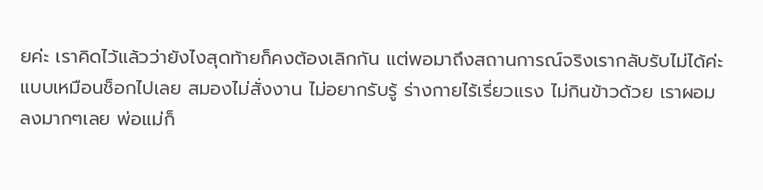ยค่ะ เราคิดไว้แล้วว่ายังไงสุดท้ายก็คงต้องเลิกกัน แต่พอมาถึงสถานการณ์จริงเรากลับรับไม่ได้ค่ะ แบบเหมือนช็อกไปเลย สมองไม่สั่งงาน ไม่อยากรับรู้ ร่างกายไร้เรี่ยวแรง ไม่กินข้าวด้วย เราผอมลงมากๆเลย พ่อแม่ก็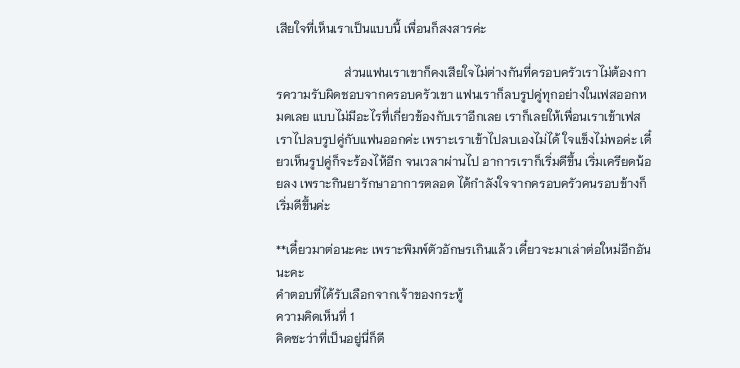เสียใจที่เห็นเราเป็นแบบนี้ เพื่อนก็สงสารค่ะ

                      ส่วนแฟนเราเขาก็คงเสียใจไม่ต่างกันที่ครอบครัวเราไม่ต้องการความรับผิดชอบจากครอบครัวเขา แฟนเราก็ลบรูปคู่ทุกอย่างในเฟสออกหมดเลย แบบไม่มีอะไรที่เกี่ยวข้องกับเราอีกเลย เราก็เลยให้เพื่อนเราเข้าเฟสเราไปลบรูปคู่กับแฟนออกค่ะ เพราะเราเข้าไปลบเองไม่ได้ ใจแข็งไม่พอค่ะ เดี๋ยวเห็นรูปคู่ก็จะร้องไห้อีก จนเวลาผ่านไป อาการเราก็เริ่มดีขึ้น เริ่มเครียดน้อยลง เพราะกินยารักษาอาการตลอด ได้กำลังใจจากครอบครัวคนรอบข้างก็เริ่มดีขึ้นค่ะ

**เดี๋ยวมาต่อนะคะ เพราะพิมพ์ตัวอักษรเกินแล้ว เดี๋ยวจะมาเล่าต่อใหม่อีกอันนะคะ
คำตอบที่ได้รับเลือกจากเจ้าของกระทู้
ความคิดเห็นที่ 1
คิดซะว่าที่เป็นอยู่นี่ก็ดี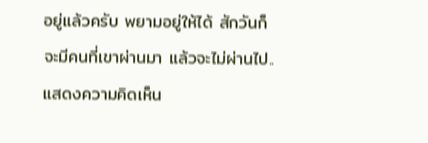อยู่แล้วครับ พยามอยู่ให้ได้ สักวันก็จะมีคนที่เขาผ่านมา แล้วจะไม่ผ่านไป..
แสดงความคิดเห็น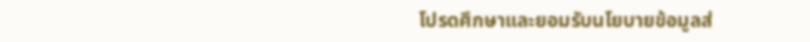โปรดศึกษาและยอมรับนโยบายข้อมูลส่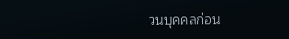วนบุคคลก่อน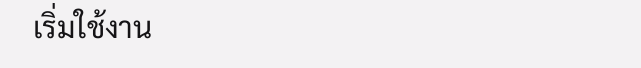เริ่มใช้งาน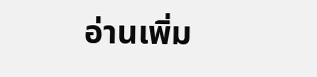อ่านเพิ่ม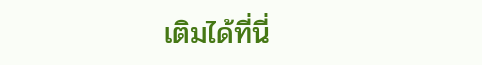เติมได้ที่นี่